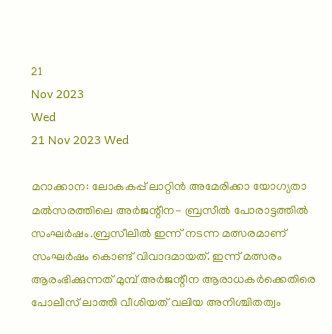21
Nov 2023
Wed
21 Nov 2023 Wed

മറാക്കാന: ലോകകപ്പ് ലാറ്റിന്‍ അമേരിക്കാ യോഗ്യതാ മല്‍സരത്തിലെ അര്‍ജന്റീന- ബ്രസീല്‍ പോരാട്ടത്തില്‍ സംഘര്‍ഷം.ബ്രസീലില്‍ ഇന്ന് നടന്ന മത്സരമാണ് സംഘര്‍ഷം കൊണ്ട് വിവാദമായത്. ഇന്ന് മത്സരം ആരംഭിക്കുന്നത് മുമ്പ് അര്‍ജന്റീന ആരാധകര്‍ക്കെതിരെ പോലീസ് ലാത്തി വീശിയത് വലിയ അനിശ്ചിതത്വം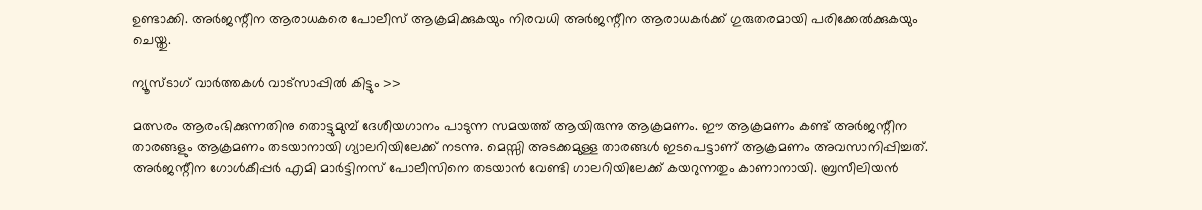ഉണ്ടാക്കി. അര്‍ജന്റീന ആരാധകരെ പോലീസ് ആക്രമിക്കുകയും നിരവധി അര്‍ജന്റീന ആരാധകര്‍ക്ക് ഗുരുതരമായി പരിക്കേല്‍ക്കുകയും ചെയ്തു.

ന്യൂസ്ടാഗ് വാര്‍ത്തകള്‍ വാട്‌സാപ്പില്‍ കിട്ടും >>

മത്സരം ആരംഭിക്കുന്നതിനു തൊട്ടുമുമ്പ് ദേശീയഗാനം പാടുന്ന സമയത്ത് ആയിരുന്നു ആക്രമണം. ഈ ആക്രമണം കണ്ട് അര്‍ജന്റീന താരങ്ങളും ആക്രമണം തടയാനായി ഗ്യാലറിയിലേക്ക് നടന്നു. മെസ്സി അടക്കമുള്ള താരങ്ങള്‍ ഇടപെട്ടാണ് ആക്രമണം അവസാനിപ്പിച്ചത്. അര്‍ജന്റീന ഗോള്‍കീപ്പര്‍ എമി മാര്‍ട്ടിനസ് പോലീസിനെ തടയാന്‍ വേണ്ടി ഗാലറിയിലേക്ക് കയറുന്നതും കാണാനായി. ബ്രസീലിയന്‍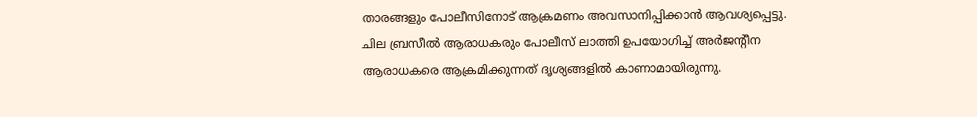താരങ്ങളും പോലീസിനോട് ആക്രമണം അവസാനിപ്പിക്കാന്‍ ആവശ്യപ്പെട്ടു. ചില ബ്രസീല്‍ ആരാധകരും പോലീസ് ലാത്തി ഉപയോഗിച്ച് അര്‍ജന്റീന ആരാധകരെ ആക്രമിക്കുന്നത് ദൃശ്യങ്ങളില്‍ കാണാമായിരുന്നു.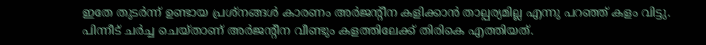ഇതേ തുടര്‍ന്ന് ഉണ്ടായ പ്രശ്‌നങ്ങള്‍ കാരണം അര്‍ജന്റീന കളിക്കാന്‍ താല്പര്യമില്ല എന്നു പറഞ്ഞ് കളം വിട്ടു. പിന്നീട് ചര്‍ച്ച ചെയ്താണ് അര്‍ജന്റീന വീണ്ടും കളത്തിലേക്ക് തിരികെ എത്തിയത്.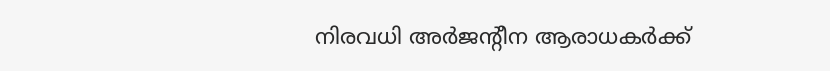നിരവധി അര്‍ജന്റീന ആരാധകര്‍ക്ക്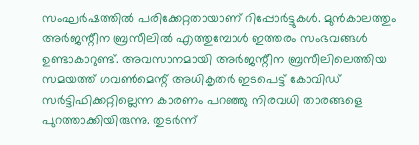സംഘര്‍ഷത്തില്‍ പരിക്കേറ്റതായാണ് റിപ്പോര്‍ട്ടുകള്‍. മുന്‍കാലത്തും അര്‍ജന്റീന ബ്രസീലില്‍ എത്തുമ്പോള്‍ ഇത്തരം സംഭവങ്ങള്‍ ഉണ്ടാകാറുണ്ട്. അവസാനമായി അര്‍ജന്റീന ബ്രസീലിലെത്തിയ സമയത്ത് ഗവണ്‍മെന്റ് അധികൃതര്‍ ഇടപെട്ട് കോവിഡ് സര്‍ട്ടിഫിക്കറ്റില്ലെന്ന കാരണം പറഞ്ഞു നിരവധി താരങ്ങളെ പുറത്താക്കിയിരുന്നു. തുടര്‍ന്ന്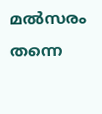മല്‍സരം തന്നെ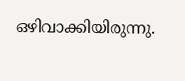ഒഴിവാക്കിയിരുന്നു.